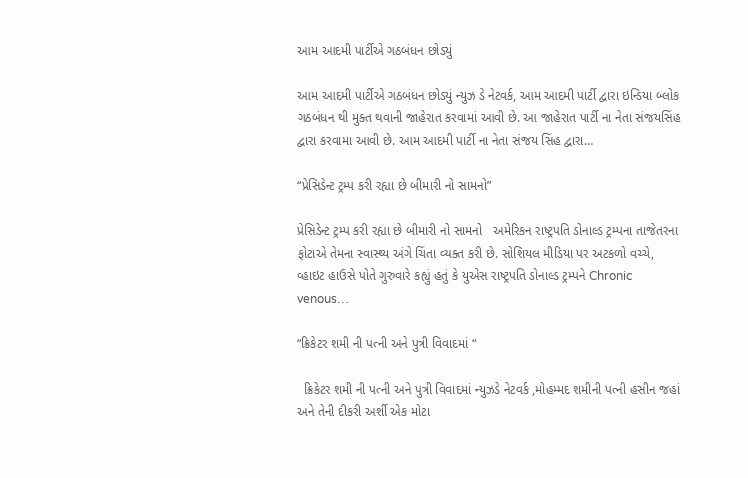આમ આદમી પાર્ટીએ ગઠબંધન છોડ્યું

આમ આદમી પાર્ટીએ ગઠબંધન છોડ્યું ન્યુઝ ડે નેટવર્ક, આમ આદમી પાર્ટી દ્વારા ઇન્ડિયા બ્લોક ગઠબંધન થી મુક્ત થવાની જાહેરાત કરવામાં આવી છે. આ જાહેરાત પાર્ટી ના નેતા સંજયસિંહ દ્વારા કરવામા આવી છે. આમ આદમી પાર્ટી ના નેતા સંજય સિંહ દ્વારા…

“પ્રેસિડેન્ટ ટ્રમ્પ કરી રહ્યા છે બીમારી નો સામનો”

પ્રેસિડેન્ટ ટ્રમ્પ કરી રહ્યા છે બીમારી નો સામનો   અમેરિકન રાષ્ટ્રપતિ ડોનાલ્ડ ટ્રમ્પના તાજેતરના ફોટાએ તેમના સ્વાસ્થ્ય અંગે ચિંતા વ્યક્ત કરી છે. સોશિયલ મીડિયા પર અટકળો વચ્ચે, વ્હાઇટ હાઉસે પોતે ગુરુવારે કહ્યું હતું કે યુએસ રાષ્ટ્રપતિ ડોનાલ્ડ ટ્રમ્પને Chronic venous…

“ક્રિકેટર શમી ની પત્ની અને પુત્રી વિવાદમાં “

  ક્રિકેટર શમી ની પત્ની અને પુત્રી વિવાદમાં ન્યુઝડે નેટવર્ક ,મોહમ્મદ શમીની પત્ની હસીન જહાં અને તેની દીકરી અર્શી એક મોટા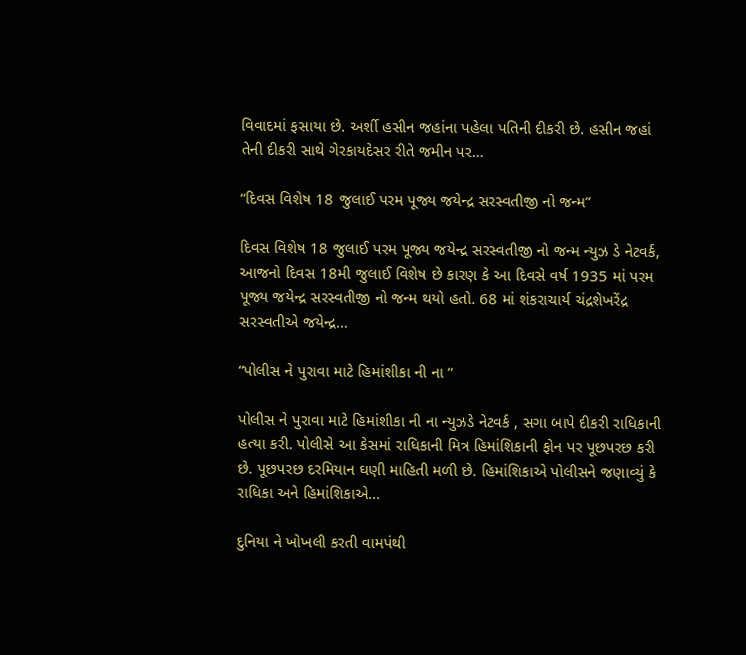વિવાદમાં ફસાયા છે. અર્શી હસીન જહાંના પહેલા પતિની દીકરી છે. હસીન જહાં તેની દીકરી સાથે ગેરકાયદેસર રીતે જમીન પર…

“દિવસ વિશેષ 18 જુલાઈ પરમ પૂજ્ય જયેન્દ્ર સરસ્વતીજી નો જન્મ”

દિવસ વિશેષ 18 જુલાઈ પરમ પૂજ્ય જયેન્દ્ર સરસ્વતીજી નો જન્મ ન્યુઝ ડે નેટવર્ક, આજનો દિવસ 18મી જુલાઈ વિશેષ છે કારણ કે આ દિવસે વર્ષ 1935 માં પરમ પૂજ્ય જયેન્દ્ર સરસ્વતીજી નો જન્મ થયો હતો. 68 માં શંકરાચાર્ય ચંદ્રશેખરેંદ્ર સરસ્વતીએ જયેન્દ્ર…

“પોલીસ ને પુરાવા માટે હિમાંશીકા ની ના “

પોલીસ ને પુરાવા માટે હિમાંશીકા ની ના ન્યુઝડે નેટવર્ક , સગા બાપે દીકરી રાધિકાની હત્યા કરી. પોલીસે આ કેસમાં રાધિકાની મિત્ર હિમાંશિકાની ફોન પર પૂછપરછ કરી છે. પૂછપરછ દરમિયાન ઘણી માહિતી મળી છે. હિમાંશિકાએ પોલીસને જણાવ્યું કે રાધિકા અને હિમાંશિકાએ…

દુનિયા ને ખોખલી કરતી વામપંથી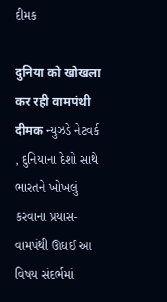દીમક

दुनिया को खोखला कर रही वामपंथी दीमक ન્યુઝડે નેટવર્ક , દુનિયાના દેશો સાથે ભારતને ખોખલું કરવાના પ્રયાસ- વામપંથી ઊઘઈ આ વિષય સંદર્ભમાં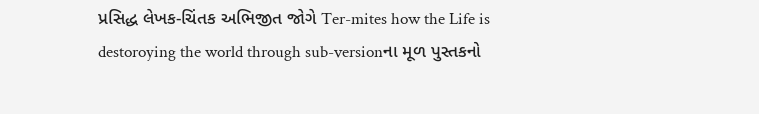પ્રસિદ્ધ લેખક-ચિંતક અભિજીત જોગે Ter-mites how the Life is destoroying the world through sub-versionના મૂળ પુસ્તકનો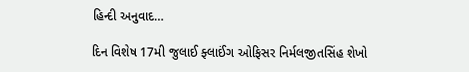હિન્દી અનુવાદ…

દિન વિશેષ 17મી જુલાઈ ફ્લાઈંગ ઓફિસર નિર્મલજીતસિંહ શેખો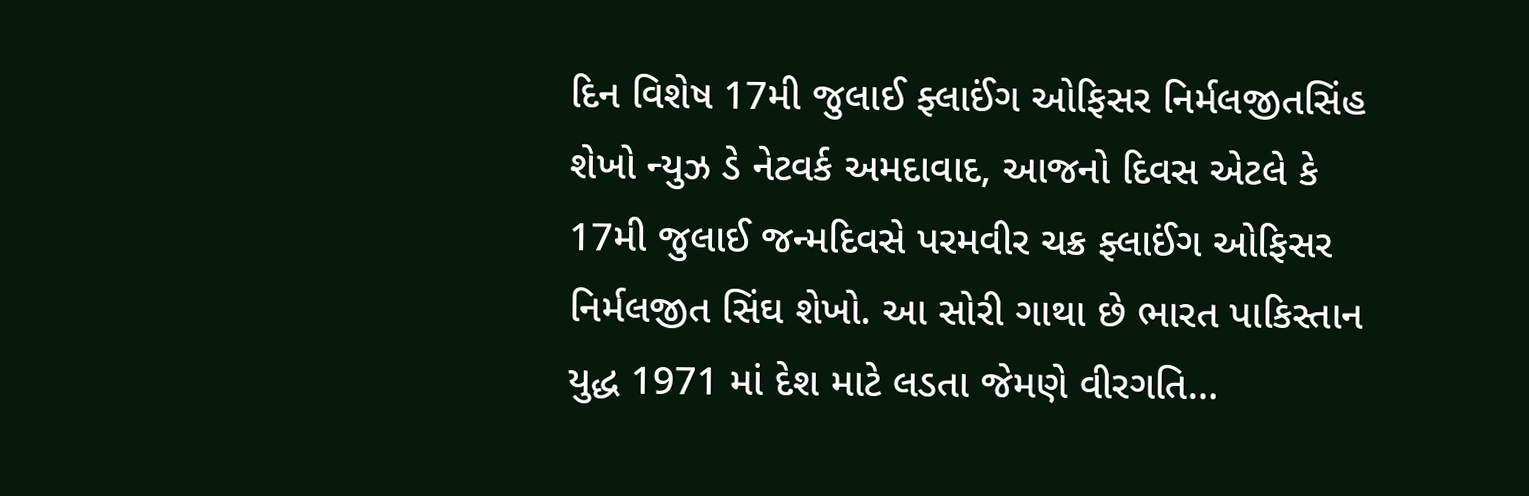દિન વિશેષ 17મી જુલાઈ ફ્લાઈંગ ઓફિસર નિર્મલજીતસિંહ શેખો ન્યુઝ ડે નેટવર્ક અમદાવાદ, આજનો દિવસ એટલે કે 17મી જુલાઈ જન્મદિવસે પરમવીર ચક્ર ફ્લાઈંગ ઓફિસર નિર્મલજીત સિંઘ શેખો. આ સોરી ગાથા છે ભારત પાકિસ્તાન યુદ્ધ 1971 માં દેશ માટે લડતા જેમણે વીરગતિ…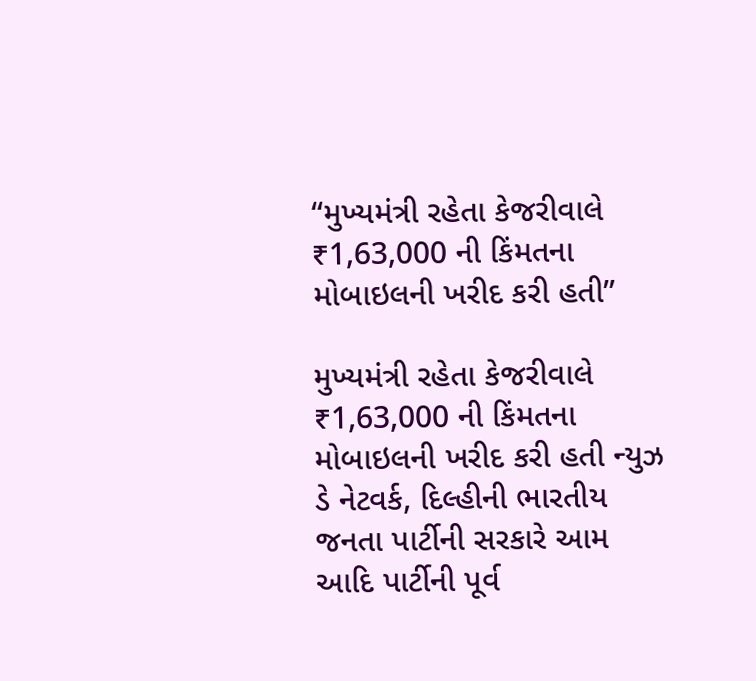“મુખ્યમંત્રી રહેતા કેજરીવાલે ₹1,63,000 ની કિંમતના મોબાઇલની ખરીદ કરી હતી”

મુખ્યમંત્રી રહેતા કેજરીવાલે ₹1,63,000 ની કિંમતના મોબાઇલની ખરીદ કરી હતી ન્યુઝ ડે નેટવર્ક, દિલ્હીની ભારતીય જનતા પાર્ટીની સરકારે આમ આદિ પાર્ટીની પૂર્વ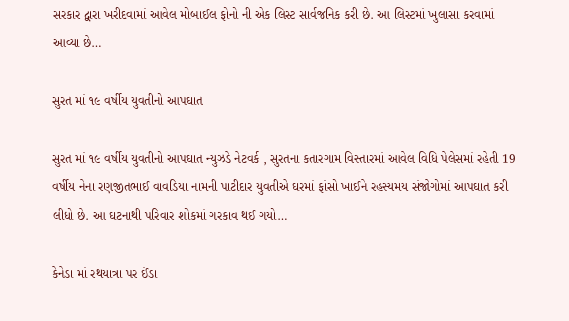સરકાર દ્વારા ખરીદવામાં આવેલ મોબાઈલ ફોનો ની એક લિસ્ટ સાર્વજનિક કરી છે. આ લિસ્ટમાં ખુલાસા કરવામાં આવ્યા છે…

સુરત માં ૧૯ વર્ષીય યુવતીનો આપઘાત

સુરત માં ૧૯ વર્ષીય યુવતીનો આપઘાત ન્યુઝડે નેટવર્ક , સુરતના કતારગામ વિસ્તારમાં આવેલ વિધિ પેલેસમાં રહેતી 19 વર્ષીય નેના રણજીતભાઈ વાવડિયા નામની પાટીદાર યુવતીએ ઘરમાં ફાંસો ખાઈને રહસ્યમય સંજોગોમાં આપઘાત કરી લીધો છે. આ ઘટનાથી પરિવાર શોકમાં ગરકાવ થઈ ગયો…

કેનેડા માં રથયાત્રા પર ઈંડા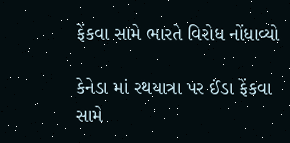ફેંકવા સામે ભારતે વિરોધ નોંધાવ્યો

કેનેડા માં રથયાત્રા પર ઈંડા ફેંકવા સામે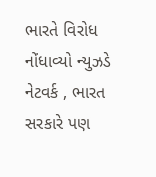ભારતે વિરોધ નોંધાવ્યો ન્યુઝડે નેટવર્ક , ભારત સરકારે પણ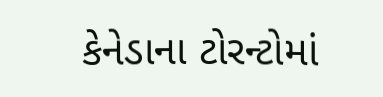કેનેડાના ટોરન્ટોમાં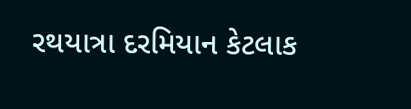રથયાત્રા દરમિયાન કેટલાક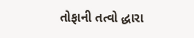તોફાની તત્વો દ્ધારા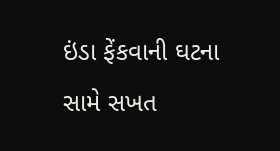ઇંડા ફેંકવાની ઘટના સામે સખત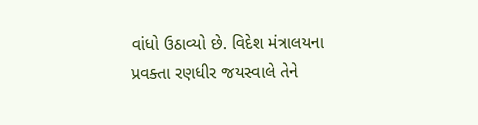વાંધો ઉઠાવ્યો છે. વિદેશ મંત્રાલયના પ્રવક્તા રણધીર જયસ્વાલે તેને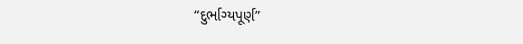“દુર્ભાગ્યપૂર્ણ”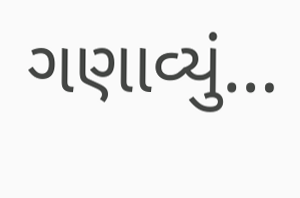ગણાવ્યું…